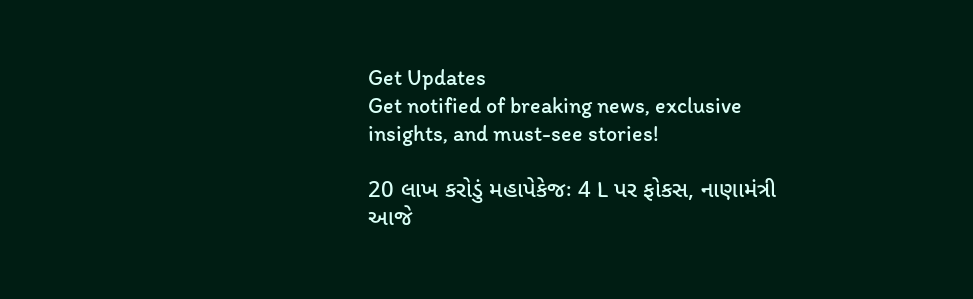Get Updates
Get notified of breaking news, exclusive insights, and must-see stories!

20 લાખ કરોડું મહાપેકેજઃ 4 L પર ફોકસ, નાણામંત્રી આજે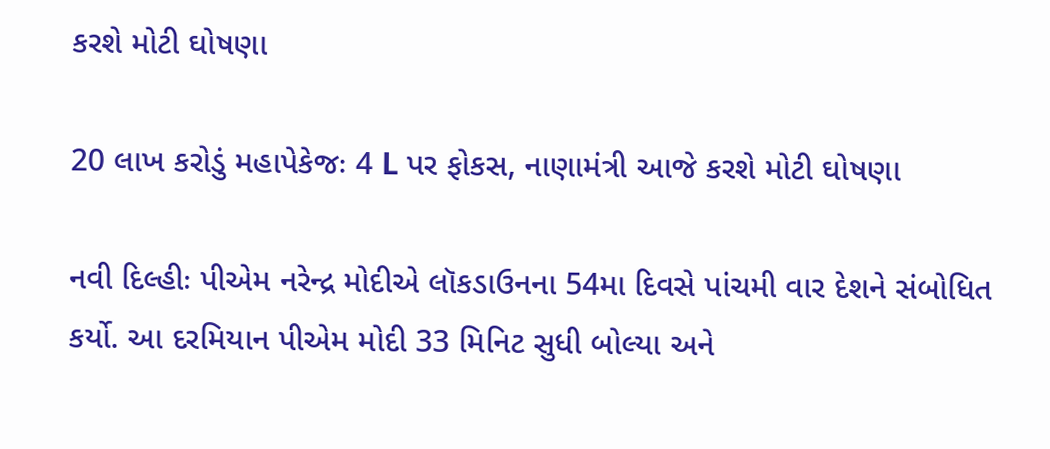કરશે મોટી ઘોષણા

20 લાખ કરોડું મહાપેકેજઃ 4 L પર ફોકસ, નાણામંત્રી આજે કરશે મોટી ઘોષણા

નવી દિલ્હીઃ પીએમ નરેન્દ્ર મોદીએ લૉકડાઉનના 54મા દિવસે પાંચમી વાર દેશને સંબોધિત કર્યો. આ દરમિયાન પીએમ મોદી 33 મિનિટ સુધી બોલ્યા અને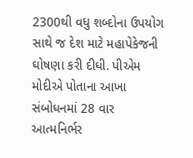2300થી વધુ શબ્દોના ઉપયોગ સાથે જ દેશ માટે મહાપેકેજની ઘોષણા કરી દીધી. પીએમ મોદીએ પોતાના આખા સંબોધનમાં 28 વાર આત્મનિર્ભર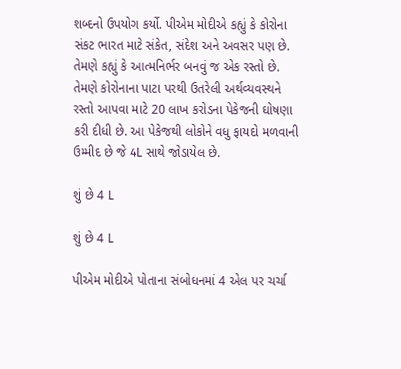શબ્દનો ઉપયોગ કર્યો. પીએમ મોદીએ કહ્યું કે કોરોના સંકટ ભારત માટે સંકેત, સંદેશ અને અવસર પણ છે. તેમણે કહ્યું કે આત્મનિર્ભર બનવું જ એક રસ્તો છે. તેમણે કોરોનાના પાટા પરથી ઉતરેલી અર્થવ્યવસ્થને રસ્તો આપવા માટે 20 લાખ કરોડના પેકેજની ઘોષણા કરી દીધી છે. આ પેકેજથી લોકોને વધુ ફાયદો મળવાની ઉમ્મીદ છે જે 4L સાથે જોડાયેલ છે.

શું છે 4 L

શું છે 4 L

પીએમ મોદીએ પોતાના સંબોધનમાં 4 એલ પર ચર્ચા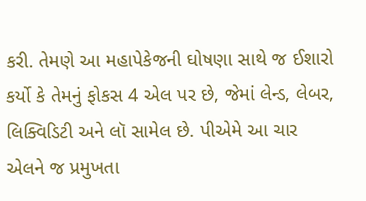કરી. તેમણે આ મહાપેકેજની ઘોષણા સાથે જ ઈશારો કર્યો કે તેમનું ફોકસ 4 એલ પર છે, જેમાં લેન્ડ, લેબર, લિક્વિડિટી અને લૉ સામેલ છે. પીએમે આ ચાર એલને જ પ્રમુખતા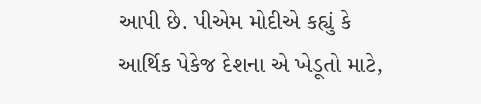આપી છે. પીએમ મોદીએ કહ્યું કે આર્થિક પેકેજ દેશના એ ખેડૂતો માટે,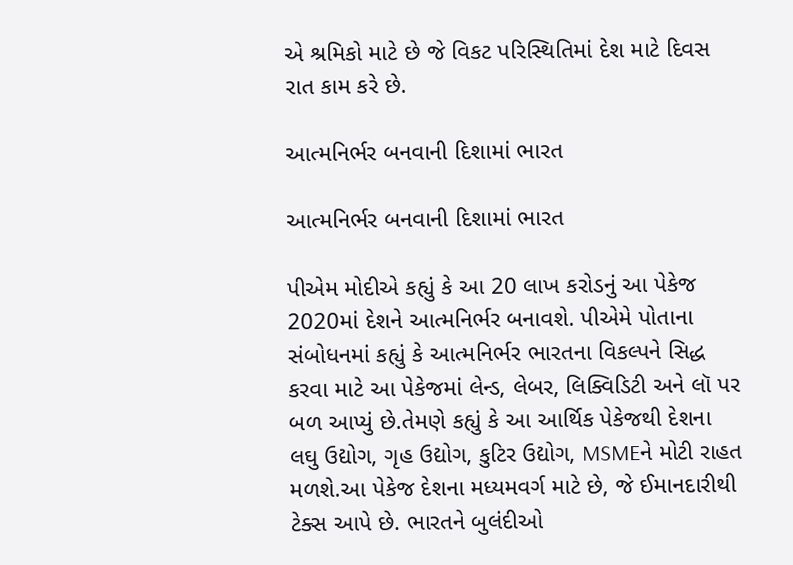એ શ્રમિકો માટે છે જે વિકટ પરિસ્થિતિમાં દેશ માટે દિવસ રાત કામ કરે છે.

આત્મનિર્ભર બનવાની દિશામાં ભારત

આત્મનિર્ભર બનવાની દિશામાં ભારત

પીએમ મોદીએ કહ્યું કે આ 20 લાખ કરોડનું આ પેકેજ 2020માં દેશને આત્મનિર્ભર બનાવશે. પીએમે પોતાના સંબોધનમાં કહ્યું કે આત્મનિર્ભર ભારતના વિકલ્પને સિદ્ધ કરવા માટે આ પેકેજમાં લેન્ડ, લેબર, લિક્વિડિટી અને લૉ પર બળ આપ્યું છે.તેમણે કહ્યું કે આ આર્થિક પેકેજથી દેશના લઘુ ઉદ્યોગ, ગૃહ ઉદ્યોગ, કુટિર ઉદ્યોગ, MSMEને મોટી રાહત મળશે.આ પેકેજ દેશના મધ્યમવર્ગ માટે છે, જે ઈમાનદારીથી ટેક્સ આપે છે. ભારતને બુલંદીઓ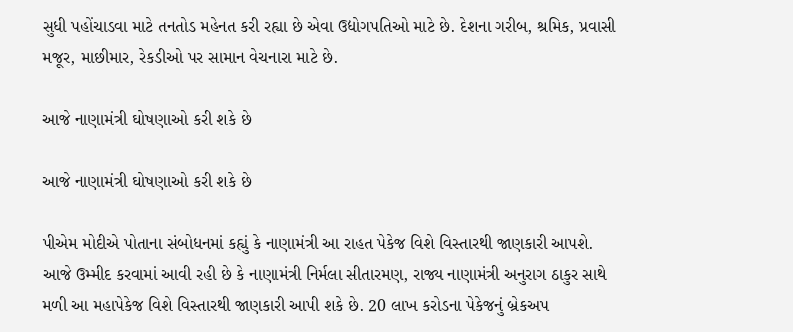સુધી પહોંચાડવા માટે તનતોડ મહેનત કરી રહ્યા છે એવા ઉદ્યોગપતિઓ માટે છે. દેશના ગરીબ, શ્રમિક, પ્રવાસી મજૂર, માછીમાર, રેકડીઓ પર સામાન વેચનારા માટે છે.

આજે નાણામંત્રી ઘોષણાઓ કરી શકે છે

આજે નાણામંત્રી ઘોષણાઓ કરી શકે છે

પીએમ મોદીએ પોતાના સંબોધનમાં કહ્યું કે નાણામંત્રી આ રાહત પેકેજ વિશે વિસ્તારથી જાણકારી આપશે. આજે ઉમ્મીદ કરવામાં આવી રહી છે કે નાણામંત્રી નિર્મલા સીતારમણ, રાજ્ય નાણામંત્રી અનુરાગ ઠાકુર સાથે મળી આ મહાપેકેજ વિશે વિસ્તારથી જાણકારી આપી શકે છે. 20 લાખ કરોડના પેકેજનું બ્રેકઅપ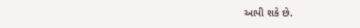આપી શકે છે.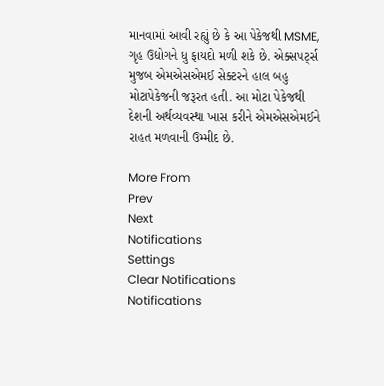માનવામાં આવી રહ્યું છે કે આ પેકેજથી MSME, ગૃહ ઉદ્યોગને ધુ ફાયદો મળી શકે છે. એક્સપર્ટ્સ મુજબ એમએસએમઈ સેક્ટરને હાલ બહુ મોટાપેકેજની જરૂરત હતી. આ મોટા પેકેજથી દેશની અર્થવ્યવસ્થા ખાસ કરીને એમએસએમઈને રાહત મળવાની ઉમ્મીદ છે.

More From
Prev
Next
Notifications
Settings
Clear Notifications
Notifications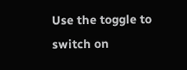Use the toggle to switch on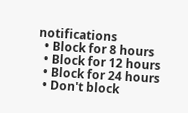notifications
  • Block for 8 hours
  • Block for 12 hours
  • Block for 24 hours
  • Don't block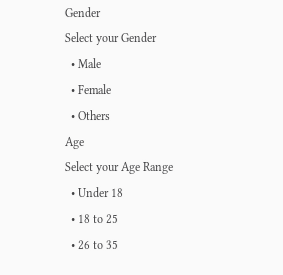Gender
Select your Gender
  • Male
  • Female
  • Others
Age
Select your Age Range
  • Under 18
  • 18 to 25
  • 26 to 35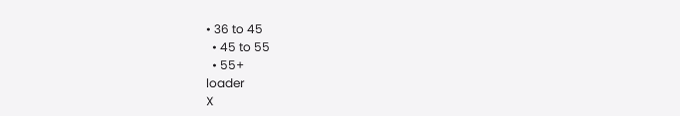• 36 to 45
  • 45 to 55
  • 55+
loader
X